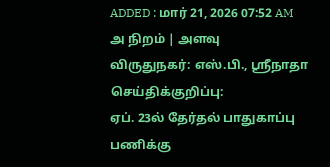ADDED : மார் 21, 2026 07:52 AM
அ நிறம் | அளவு
விருதுநகர்: எஸ்.பி., ஸ்ரீநாதா செய்திக்குறிப்பு:
ஏப். 23ல் தேர்தல் பாதுகாப்பு பணிக்கு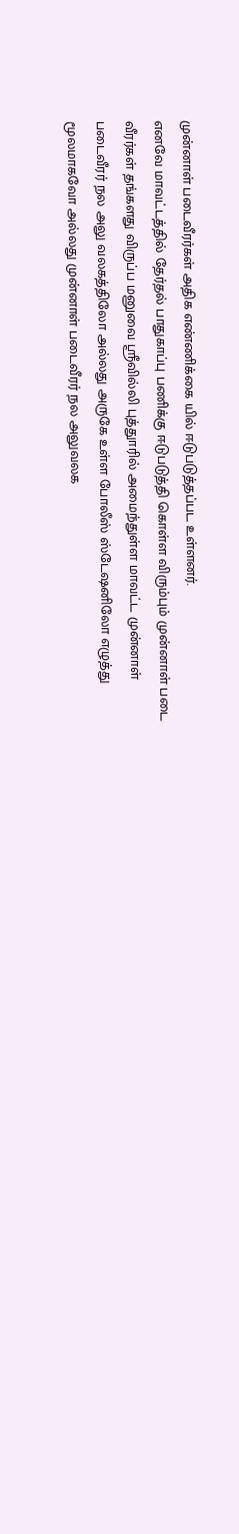முன்னாள் படைவீரர்கள் அதிக எண்ணிக்கை யில் ஈடுபடுத்தப்பட உள்ளனர்.
எனவே மாவட்டத்தில் தேர்தல் பாதுகாப்பு பணிக்கு ஈடுபடுத்தி கொள்ள விரும்பும் முன்னாள் படை வீரர்கள் தங்களது விருப்ப மனுவை ஸ்ரீவில்லி புத்துாரில் அமைந்துள்ள மாவட்ட முன்னாள் படைவீரர் நல அலு வலகத்திலோ அல்லது அருகே உள்ள போலீஸ் ஸ்டேஷனிலோ எழுத்து மூலமாகவோ அல்லது முன்னாள் படைவீரர் நல அலுவலக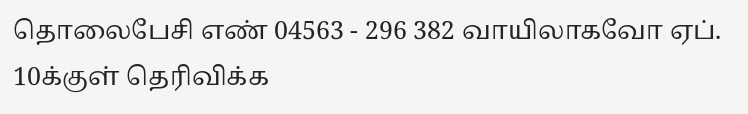தொலைபேசி எண் 04563 - 296 382 வாயிலாகவோ ஏப். 10க்குள் தெரிவிக்க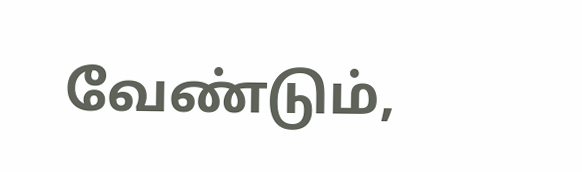வேண்டும்,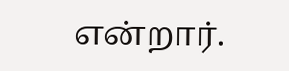என்றார்.